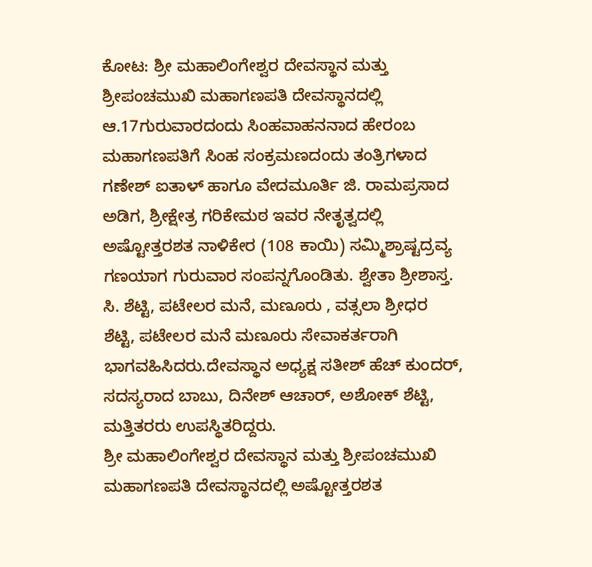ಕೋಟ: ಶ್ರೀ ಮಹಾಲಿಂಗೇಶ್ವರ ದೇವಸ್ಥಾನ ಮತ್ತು ಶ್ರೀಪಂಚಮುಖಿ ಮಹಾಗಣಪತಿ ದೇವಸ್ಥಾನದಲ್ಲಿ ಆ.17ಗುರುವಾರದಂದು ಸಿಂಹವಾಹನನಾದ ಹೇರಂಬ ಮಹಾಗಣಪತಿಗೆ ಸಿಂಹ ಸಂಕ್ರಮಣದಂದು ತಂತ್ರಿಗಳಾದ ಗಣೇಶ್ ಐತಾಳ್ ಹಾಗೂ ವೇದಮೂರ್ತಿ ಜಿ. ರಾಮಪ್ರಸಾದ ಅಡಿಗ, ಶ್ರೀಕ್ಷೇತ್ರ ಗರಿಕೇಮಠ ಇವರ ನೇತೃತ್ವದಲ್ಲಿ ಅಷ್ಟೋತ್ತರಶತ ನಾಳಿಕೇರ (108 ಕಾಯಿ) ಸಮ್ಮಿಶ್ರಾಷ್ಟದ್ರವ್ಯ ಗಣಯಾಗ ಗುರುವಾರ ಸಂಪನ್ನಗೊಂಡಿತು. ಶ್ವೇತಾ ಶ್ರೀಶಾಸ್ತ. ಸಿ. ಶೆಟ್ಟಿ, ಪಟೇಲರ ಮನೆ, ಮಣೂರು , ವತ್ಸಲಾ ಶ್ರೀಧರ ಶೆಟ್ಟಿ, ಪಟೇಲರ ಮನೆ ಮಣೂರು ಸೇವಾಕರ್ತರಾಗಿ ಭಾಗವಹಿಸಿದರು.ದೇವಸ್ಥಾನ ಅಧ್ಯಕ್ಷ ಸತೀಶ್ ಹೆಚ್ ಕುಂದರ್, ಸದಸ್ಯರಾದ ಬಾಬು, ದಿನೇಶ್ ಆಚಾರ್, ಅಶೋಕ್ ಶೆಟ್ಟಿ, ಮತ್ತಿತರರು ಉಪಸ್ಥಿತರಿದ್ದರು.
ಶ್ರೀ ಮಹಾಲಿಂಗೇಶ್ವರ ದೇವಸ್ಥಾನ ಮತ್ತು ಶ್ರೀಪಂಚಮುಖಿ ಮಹಾಗಣಪತಿ ದೇವಸ್ಥಾನದಲ್ಲಿ ಅಷ್ಟೋತ್ತರಶತ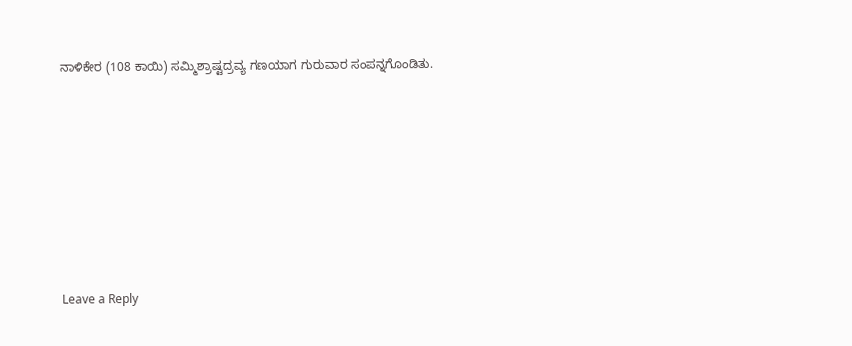ನಾಳಿಕೇರ (108 ಕಾಯಿ) ಸಮ್ಮಿಶ್ರಾಷ್ಟದ್ರವ್ಯ ಗಣಯಾಗ ಗುರುವಾರ ಸಂಪನ್ನಗೊಂಡಿತು.











Leave a Reply